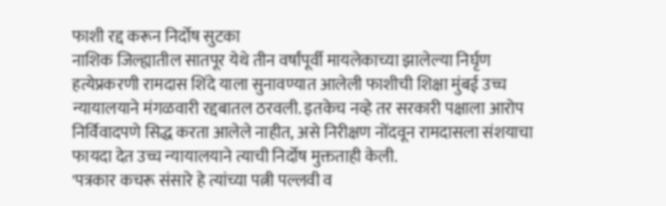फाशी रद्द करून निर्दोष सुटका
नाशिक जिल्ह्यातील सातपूर येथे तीन वर्षांपूर्वी मायलेकाच्या झालेल्या निर्घृण हत्येप्रकरणी रामदास शिंदे याला सुनावण्यात आलेली फाशीची शिक्षा मुंबई उच्च न्यायालयाने मंगळवारी रद्दबातल ठरवली. इतकेच नव्हे तर सरकारी पक्षाला आरोप निर्विवादपणे सिद्ध करता आलेले नाहीत, असे निरीक्षण नोंदवून रामदासला संशयाचा फायदा देत उच्च न्यायालयाने त्याची निर्दोष मुक्तताही केली.
'पत्रकार कचरू संसारे हे त्यांच्या पत्नी पल्लवी व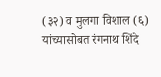(३२) व मुलगा विशाल (६) यांच्यासोबत रंगनाथ शिंदे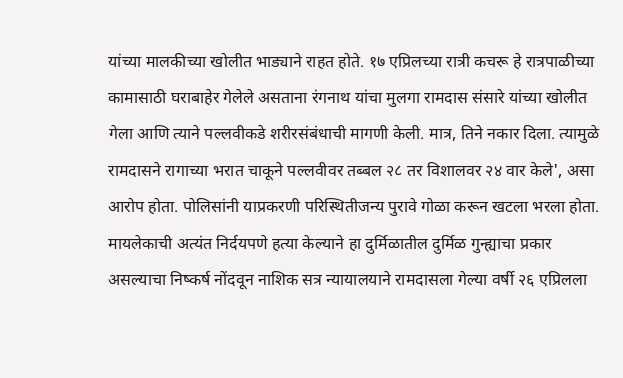यांच्या मालकीच्या खोलीत भाड्याने राहत होते. १७ एप्रिलच्या रात्री कचरू हे रात्रपाळीच्या कामासाठी घराबाहेर गेलेले असताना रंगनाथ यांचा मुलगा रामदास संसारे यांच्या खोलीत गेला आणि त्याने पल्लवीकडे शरीरसंबंधाची मागणी केली. मात्र, तिने नकार दिला. त्यामुळे रामदासने रागाच्या भरात चाकूने पल्लवीवर तब्बल २८ तर विशालवर २४ वार केले', असा आरोप होता. पोलिसांनी याप्रकरणी परिस्थितीजन्य पुरावे गोळा करून खटला भरला होता. मायलेकाची अत्यंत निर्दयपणे हत्या केल्याने हा दुर्मिळातील दुर्मिळ गुन्ह्याचा प्रकार असल्याचा निष्कर्ष नोंदवून नाशिक सत्र न्यायालयाने रामदासला गेल्या वर्षी २६ एप्रिलला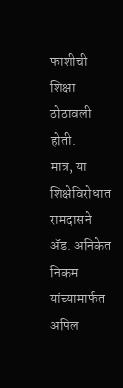फाशीची शिक्षा ठोठावली होती.
मात्र, या शिक्षेविरोधात रामदासने ॲड. अनिकेत निकम यांच्यामार्फत अपिल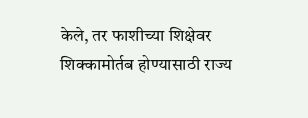केले, तर फाशीच्या शिक्षेवर शिक्कामोर्तब होण्यासाठी राज्य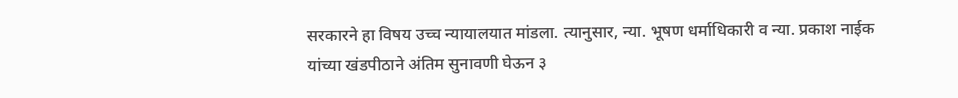सरकारने हा विषय उच्च न्यायालयात मांडला. त्यानुसार, न्या. भूषण धर्माधिकारी व न्या. प्रकाश नाईक यांच्या खंडपीठाने अंतिम सुनावणी घेऊन ३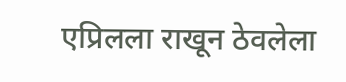एप्रिलला राखून ठेवलेला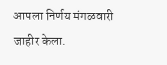आपला निर्णय मंगळवारी जाहीर केला.